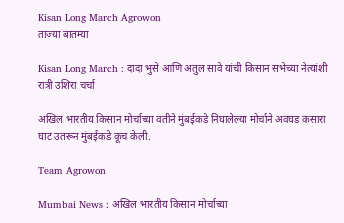Kisan Long March Agrowon
ताज्या बातम्या

Kisan Long March : दादा भुसे आणि अतुल सावे यांची किसान सभेच्या नेत्यांशी रात्री उशिरा चर्चा

अखिल भारतीय किसान मोर्चाच्या वतीने मुंबईकडे निघालेल्या मोर्चाने अवघड कसारा घाट उतरून मुंबईकडे कूच केली.

Team Agrowon

Mumbai News : अखिल भारतीय किसान मोर्चाच्या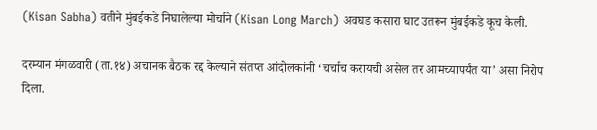(Kisan Sabha) वतीने मुंबईकडे निघालेल्या मोर्चाने (Kisan Long March) अवघड कसारा घाट उतरून मुंबईकडे कूच केली.

दरम्यान मंगळवारी (ता.१४) अचानक बैठक रद्द केल्याने संतप्त आंदोलकांनी ‘चर्चाच करायची असेल तर आमच्यापर्यंत या’ असा निरोप दिला.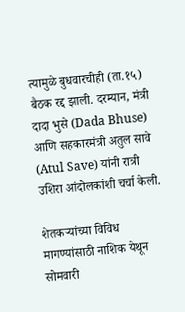त्यामुळे बुधवारचीही (ता.१५) बैठक रद्द झाली. दरम्यान, मंत्री दादा भुसे (Dada Bhuse) आणि सहकारमंत्री अतुल सावे (Atul Save) यांनी रात्री उशिरा आंदोलकांशी चर्चा केली.

शेतकऱ्यांच्या विविध मागण्यांसाठी नाशिक येथून सोमवारी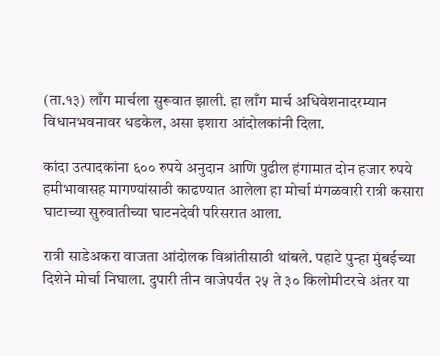(ता.१३) लाँग मार्चला सुरूवात झाली. हा लाँग मार्च अधिवेशनादरम्यान विधानभवनावर धडकेल, असा इशारा आंदोलकांनी दिला.

कांदा उत्पादकांना ६०० रुपये अनुदान आणि पुढील हंगामात दोन हजार रुपये हमीभावासह मागण्यांसाठी काढण्यात आलेला हा मोर्चा मंगळवारी रात्री कसारा घाटाच्या सुरुवातीच्या घाटनदेवी परिसरात आला.

रात्री साडेअकरा वाजता आंदोलक विश्रांतीसाठी थांबले. पहाटे पुन्हा मुंबईच्या दिशेने मोर्चा निघाला. दुपारी तीन वाजेपर्यंत २५ ते ३० किलोमीटरचे अंतर या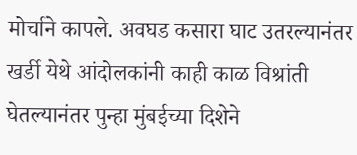मोर्चाने कापले. अवघड कसारा घाट उतरल्यानंतर खर्डी येथे आंदोलकांनी काही काळ विश्रांती घेतल्यानंतर पुन्हा मुंबईच्या दिशेने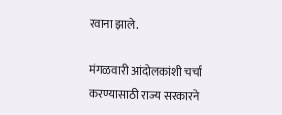रवाना झाले.

मंगळवारी आंदोलकांशी चर्चा करण्यासाठी राज्य सरकारने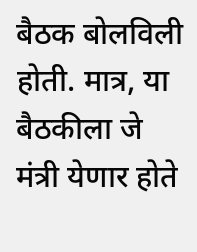बैठक बोलविली होती. मात्र, या बैठकीला जे मंत्री येणार होते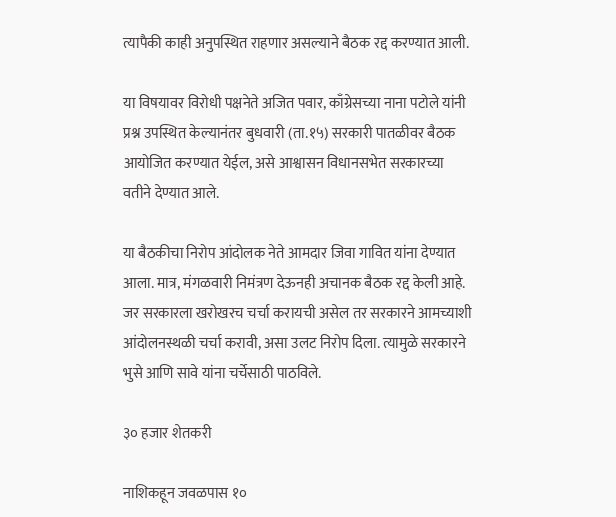त्यापैकी काही अनुपस्थित राहणार असल्याने बैठक रद्द करण्यात आली.

या विषयावर विरोधी पक्षनेते अजित पवार, काँग्रेसच्या नाना पटोले यांनी प्रश्न उपस्थित केल्यानंतर बुधवारी (ता.१५) सरकारी पातळीवर बैठक आयोजित करण्यात येईल, असे आश्वासन विधानसभेत सरकारच्या वतीने देण्यात आले.

या बैठकीचा निरोप आंदोलक नेते आमदार जिवा गावित यांना देण्यात आला. मात्र, मंगळवारी निमंत्रण देऊनही अचानक बैठक रद्द केली आहे. जर सरकारला खरोखरच चर्चा करायची असेल तर सरकारने आमच्याशी आंदोलनस्थळी चर्चा करावी, असा उलट निरोप दिला. त्यामुळे सरकारने भुसे आणि सावे यांना चर्चेसाठी पाठविले.

३० हजार शेतकरी

नाशिकहून जवळपास १०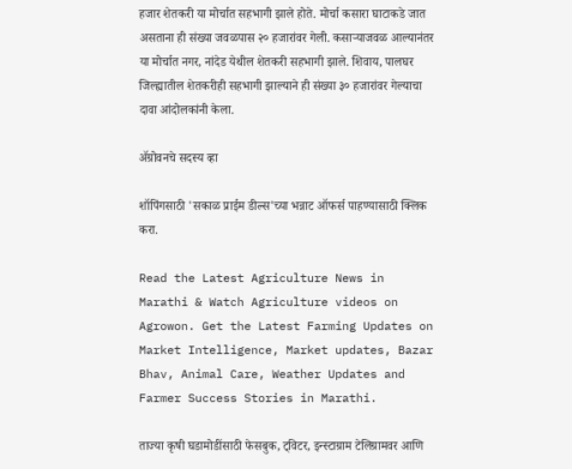हजार शेतकरी या मोर्चात सहभागी झाले होते. मोर्चा कसारा घाटाकडे जात असताना ही संख्या जवळपास २० हजारांवर गेली. कसाऱ्याजवळ आल्यानंतर या मोर्चात नगर, नांदेड येथील शेतकरी सहभागी झाले. शिवाय, पालघर जिल्ह्यातील शेतकरीही सहभागी झाल्याने ही संख्या ३० हजारांवर गेल्याचा दावा आंदोलकांनी केला.

ॲग्रोवनचे सदस्य व्हा

शॉपिंगसाठी 'सकाळ प्राईम डील्स'च्या भन्नाट ऑफर्स पाहण्यासाठी क्लिक करा.

Read the Latest Agriculture News in Marathi & Watch Agriculture videos on Agrowon. Get the Latest Farming Updates on Market Intelligence, Market updates, Bazar Bhav, Animal Care, Weather Updates and Farmer Success Stories in Marathi.

ताज्या कृषी घडामोडींसाठी फेसबुक, ट्विटर, इन्स्टाग्राम टेलिग्रामवर आणि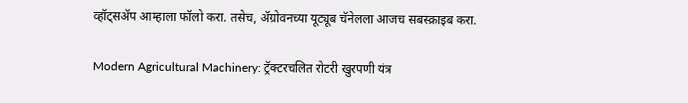व्हॉट्सॲप आम्हाला फॉलो करा. तसेच, ॲग्रोवनच्या यूट्यूब चॅनेलला आजच सबस्क्राइब करा.

Modern Agricultural Machinery: ट्रॅक्टरचलित रोटरी खुरपणी यंत्र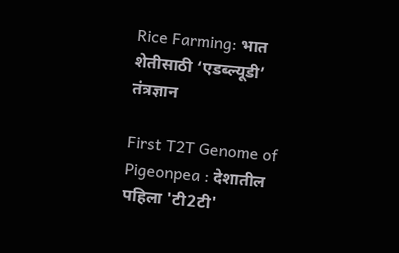Rice Farming: भात शेतीसाठी ‘एडब्ल्यूडी’ तंत्रज्ञान

First T2T Genome of Pigeonpea : देशातील पहिला 'टी2टी'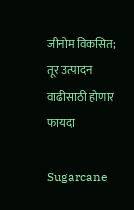जीनोम विकसित; तूर उत्पादन वाढीसाठी होणार फायदा

Sugarcane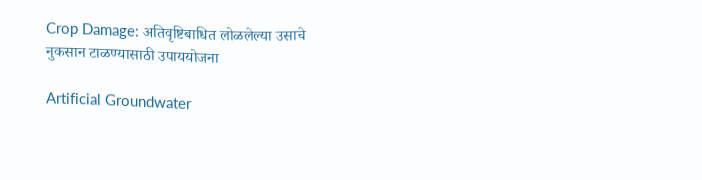Crop Damage: अतिवृष्टिबाधित लोळलेल्या उसाचे नुकसान टाळण्यासाठी उपाययोजना

Artificial Groundwater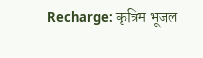Recharge: कृत्रिम भूजल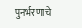पुनर्भरणाचे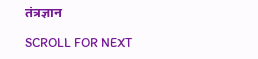तंत्रज्ञान

SCROLL FOR NEXT